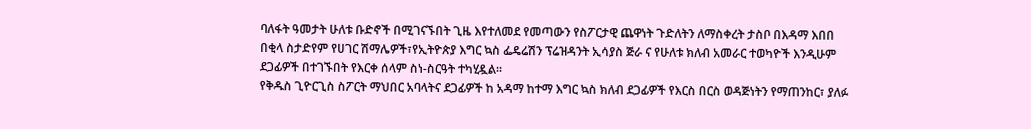ባለፋት ዓመታት ሁለቱ ቡድኖች በሚገናኙበት ጊዜ እየተለመደ የመጣውን የስፖርታዊ ጨዋነት ጉድለትን ለማስቀረት ታስቦ በእዳማ እበበ በቂላ ስታድየም የሀገር ሽማሌዎች፣የኢትዮጵያ እግር ኳስ ፌዴሬሽን ፕሬዝዳንት ኢሳያስ ጅራ ና የሁለቱ ክለብ አመራር ተወካዮች እንዲሁም ደጋፊዎች በተገኙበት የእርቀ ሰላም ስነ-ስርዓት ተካሂዷል።
የቅዱስ ጊዮርጊስ ስፖርት ማህበር አባላትና ደጋፊዎች ከ አዳማ ከተማ እግር ኳስ ክለብ ደጋፊዎች የእርስ በርስ ወዳጅነትን የማጠንከር፣ ያለፉ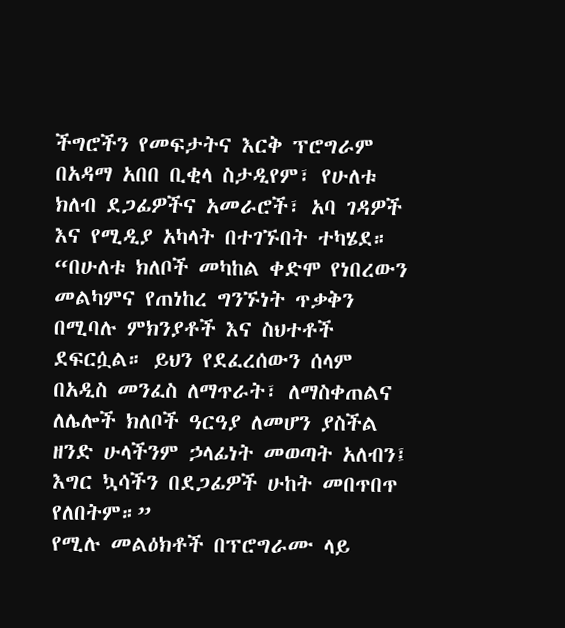ችግሮችን የመፍታትና እርቅ ፕሮግራም በአዳማ አበበ ቢቂላ ስታዲየም፣ የሁለቱ ክለብ ደጋፊዎችና አመራሮች፣ አባ ገዳዎች እና የሚዲያ አካላት በተገኙበት ተካሄደ።
“በሁለቱ ክለቦች መካከል ቀድሞ የነበረውን መልካምና የጠነከረ ግንኙነት ጥቃቅን በሚባሉ ምክንያቶች እና ስህተቶች ደፍርሷል። ይህን የደፈረሰውን ሰላም በአዲስ መንፈስ ለማጥራት፣ ለማስቀጠልና ለሌሎች ክለቦች ዓርዓያ ለመሆን ያስችል ዘንድ ሁላችንም ኃላፊነት መወጣት አለብን፤ እግር ኳሳችን በደጋፊዎች ሁከት መበጥበጥ የለበትም።”
የሚሉ መልዕክቶች በፕሮግራሙ ላይ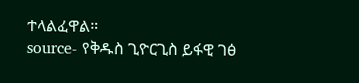ተላልፈዋል።
source- የቅዱስ ጊዮርጊስ ይፋዊ ገፅ